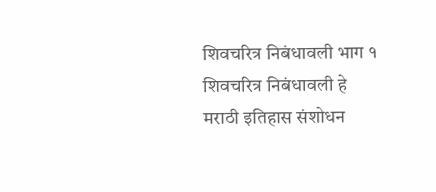शिवचरित्र निबंधावली भाग १
शिवचरित्र निबंधावली हे मराठी इतिहास संशोधन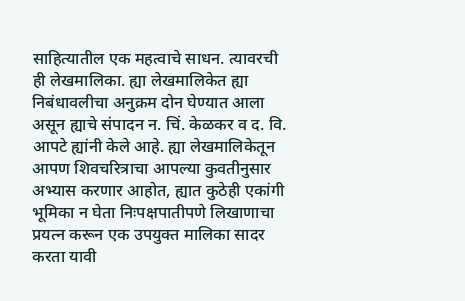साहित्यातील एक महत्वाचे साधन. त्यावरची ही लेखमालिका. ह्या लेखमालिकेत ह्या निबंधावलीचा अनुक्रम दोन घेण्यात आला असून ह्याचे संपादन न. चिं. केळकर व द. वि. आपटे ह्यांनी केले आहे. ह्या लेखमालिकेतून आपण शिवचरित्राचा आपल्या कुवतीनुसार अभ्यास करणार आहोत, ह्यात कुठेही एकांगी भूमिका न घेता निःपक्षपातीपणे लिखाणाचा प्रयत्न करून एक उपयुक्त मालिका सादर करता यावी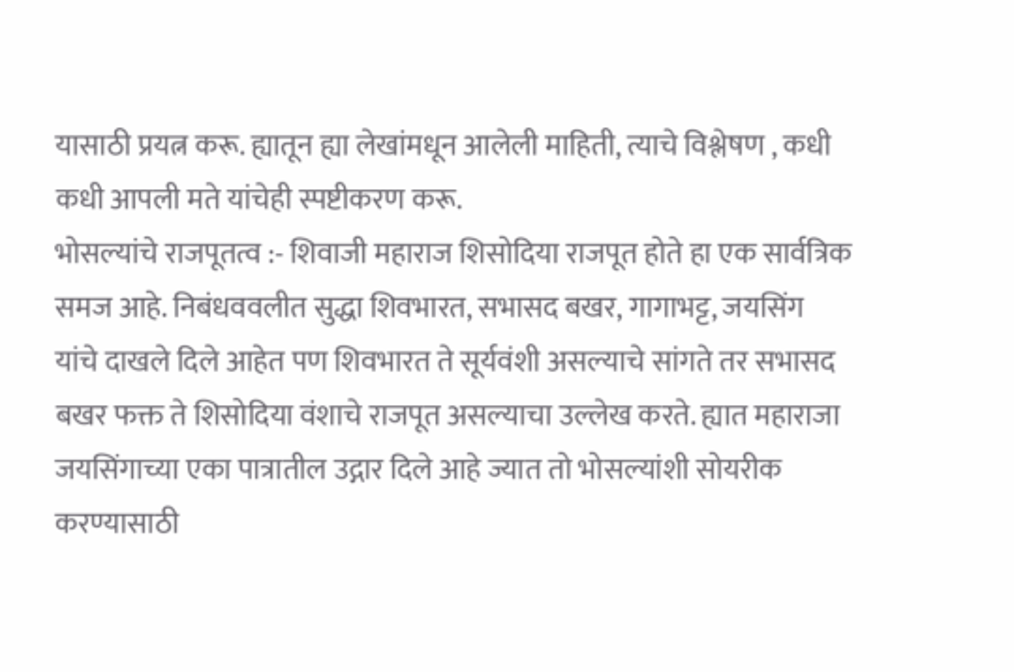यासाठी प्रयत्न करू. ह्यातून ह्या लेखांमधून आलेली माहिती, त्याचे विश्लेषण , कधी कधी आपली मते यांचेही स्पष्टीकरण करू.
भोसल्यांचे राजपूतत्व :- शिवाजी महाराज शिसोदिया राजपूत होते हा एक सार्वत्रिक समज आहे. निबंधववलीत सुद्धा शिवभारत, सभासद बखर, गागाभट्ट, जयसिंग यांचे दाखले दिले आहेत पण शिवभारत ते सूर्यवंशी असल्याचे सांगते तर सभासद बखर फक्त ते शिसोदिया वंशाचे राजपूत असल्याचा उल्लेख करते. ह्यात महाराजा जयसिंगाच्या एका पात्रातील उद्गार दिले आहे ज्यात तो भोसल्यांशी सोयरीक करण्यासाठी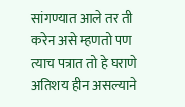सांगण्यात आले तर ती करेन असे म्हणतो पण त्याच पत्रात तो हे घराणे अतिशय हीन असल्याने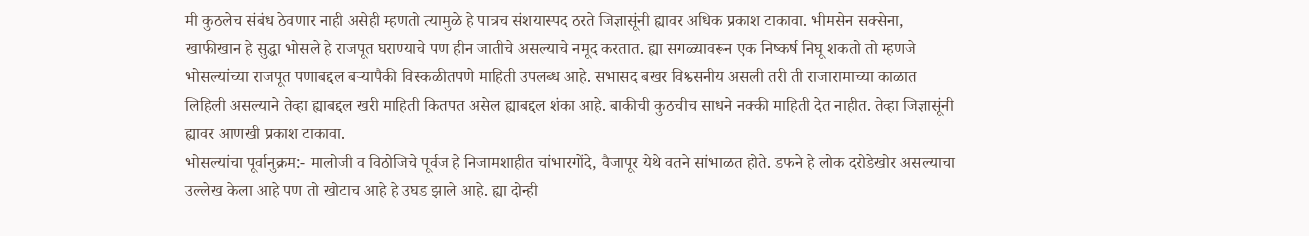मी कुठलेच संबंध ठेवणार नाही असेही म्हणतो त्यामुळे हे पात्रच संशयास्पद ठरते जिज्ञासूंनी ह्यावर अधिक प्रकाश टाकावा. भीमसेन सक्सेना, खाफीखान हे सुद्धा भोसले हे राजपूत घराण्याचे पण हीन जातीचे असल्याचे नमूद करतात. ह्या सगळ्यावरून एक निष्कर्ष निघू शकतो तो म्हणजे भोसल्यांच्या राजपूत पणाबद्दल बऱ्यापैकी विस्कळीतपणे माहिती उपलब्ध आहे. सभासद बखर विश्व्सनीय असली तरी ती राजारामाच्या काळात लिहिली असल्याने तेव्हा ह्याबद्दल खरी माहिती कितपत असेल ह्याबद्दल शंका आहे. बाकीची कुठचीच साधने नक्की माहिती देत नाहीत. तेव्हा जिज्ञासूंनी ह्यावर आणखी प्रकाश टाकावा.
भोसल्यांचा पूर्वानुक्रम:- मालोजी व विठोजिचे पूर्वज हे निजामशाहीत चांभारगोंदे, वैजापूर येथे वतने सांभाळत होते. डफने हे लोक दरोडेखोर असल्याचा उल्लेख केला आहे पण तो खोटाच आहे हे उघड झाले आहे. ह्या दोन्ही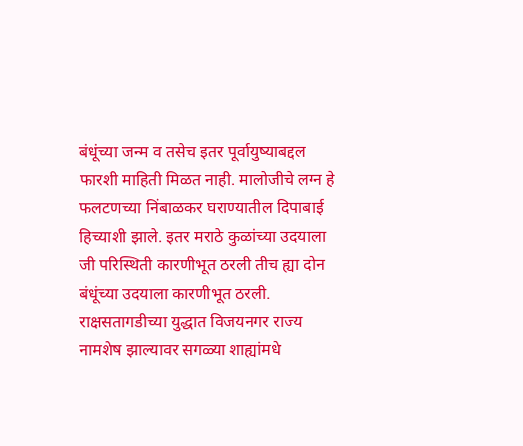बंधूंच्या जन्म व तसेच इतर पूर्वायुष्याबद्दल फारशी माहिती मिळत नाही. मालोजीचे लग्न हे फलटणच्या निंबाळकर घराण्यातील दिपाबाई हिच्याशी झाले. इतर मराठे कुळांच्या उदयाला जी परिस्थिती कारणीभूत ठरली तीच ह्या दोन बंधूंच्या उदयाला कारणीभूत ठरली. राक्षसतागडीच्या युद्धात विजयनगर राज्य नामशेष झाल्यावर सगळ्या शाह्यांमधे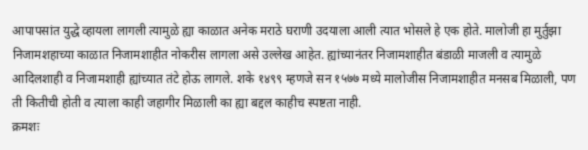आपापसांत युद्धे व्हायला लागली त्यामुळे ह्या काळात अनेक मराठे घराणी उदयाला आली त्यात भोसले हे एक होते. मालोजी हा मुर्तुझा निजामशहाच्या काळात निजामशाहीत नोकरीस लागला असे उल्लेख आहेत. ह्यांच्यानंतर निजामशाहीत बंडाळी माजली व त्यामुळे आदिलशाही व निजामशाही ह्यांच्यात तंटे होऊ लागले. शके १४९९ म्हणजे सन १५७७ मध्ये मालोजीस निजामशाहीत मनसब मिळाली, पण ती कितीची होती व त्याला काही जहागीर मिळाली का ह्या बद्दल काहीच स्पष्टता नाही.
क्रमशः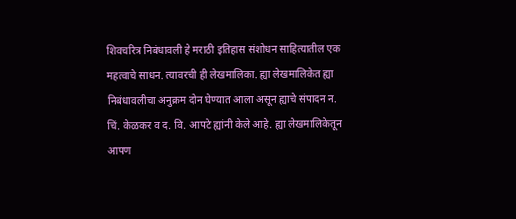शिवचरित्र निबंधावली हे मराठी इतिहास संशोधन साहित्यातील एक महत्वाचे साधन. त्यावरची ही लेखमालिका. ह्या लेखमालिकेत ह्या निबंधावलीचा अनुक्रम दोन घेण्यात आला असून ह्याचे संपादन न. चिं. केळकर व द. वि. आपटे ह्यांनी केले आहे. ह्या लेखमालिकेतून आपण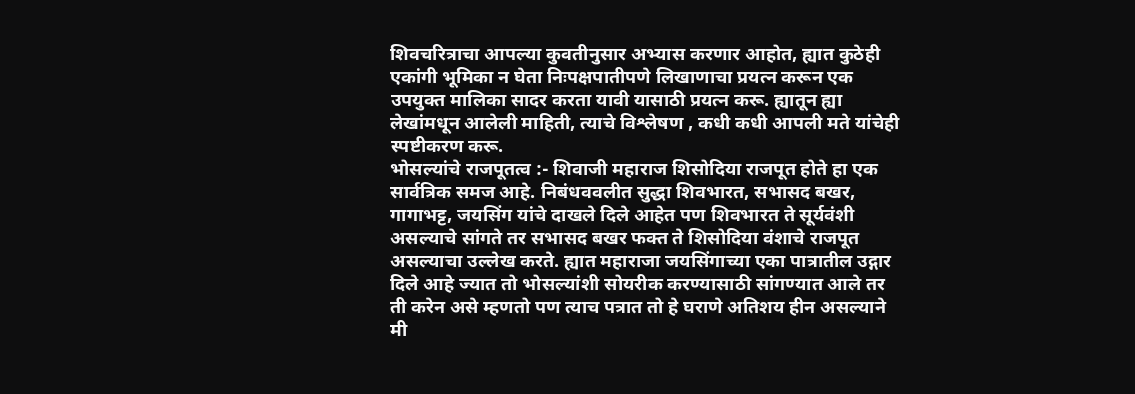शिवचरित्राचा आपल्या कुवतीनुसार अभ्यास करणार आहोत, ह्यात कुठेही एकांगी भूमिका न घेता निःपक्षपातीपणे लिखाणाचा प्रयत्न करून एक उपयुक्त मालिका सादर करता यावी यासाठी प्रयत्न करू. ह्यातून ह्या लेखांमधून आलेली माहिती, त्याचे विश्लेषण , कधी कधी आपली मते यांचेही स्पष्टीकरण करू.
भोसल्यांचे राजपूतत्व :- शिवाजी महाराज शिसोदिया राजपूत होते हा एक सार्वत्रिक समज आहे. निबंधववलीत सुद्धा शिवभारत, सभासद बखर, गागाभट्ट, जयसिंग यांचे दाखले दिले आहेत पण शिवभारत ते सूर्यवंशी असल्याचे सांगते तर सभासद बखर फक्त ते शिसोदिया वंशाचे राजपूत असल्याचा उल्लेख करते. ह्यात महाराजा जयसिंगाच्या एका पात्रातील उद्गार दिले आहे ज्यात तो भोसल्यांशी सोयरीक करण्यासाठी सांगण्यात आले तर ती करेन असे म्हणतो पण त्याच पत्रात तो हे घराणे अतिशय हीन असल्याने मी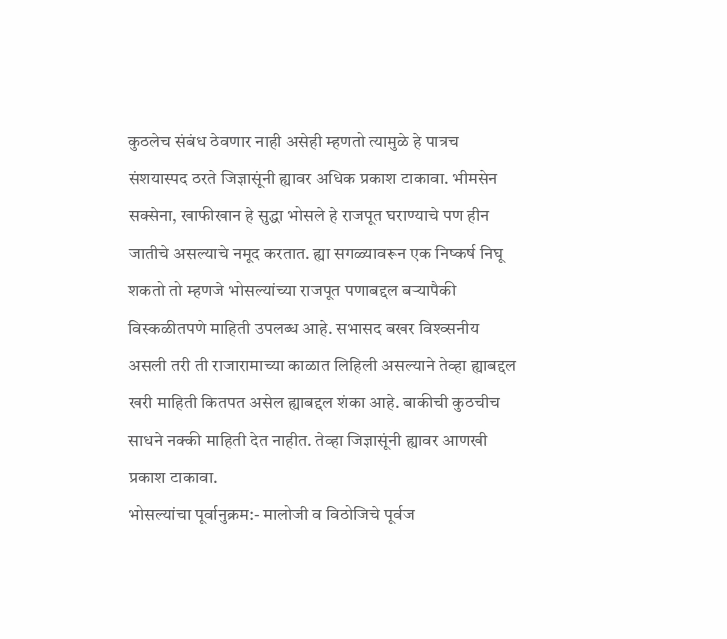कुठलेच संबंध ठेवणार नाही असेही म्हणतो त्यामुळे हे पात्रच संशयास्पद ठरते जिज्ञासूंनी ह्यावर अधिक प्रकाश टाकावा. भीमसेन सक्सेना, खाफीखान हे सुद्धा भोसले हे राजपूत घराण्याचे पण हीन जातीचे असल्याचे नमूद करतात. ह्या सगळ्यावरून एक निष्कर्ष निघू शकतो तो म्हणजे भोसल्यांच्या राजपूत पणाबद्दल बऱ्यापैकी विस्कळीतपणे माहिती उपलब्ध आहे. सभासद बखर विश्व्सनीय असली तरी ती राजारामाच्या काळात लिहिली असल्याने तेव्हा ह्याबद्दल खरी माहिती कितपत असेल ह्याबद्दल शंका आहे. बाकीची कुठचीच साधने नक्की माहिती देत नाहीत. तेव्हा जिज्ञासूंनी ह्यावर आणखी प्रकाश टाकावा.
भोसल्यांचा पूर्वानुक्रम:- मालोजी व विठोजिचे पूर्वज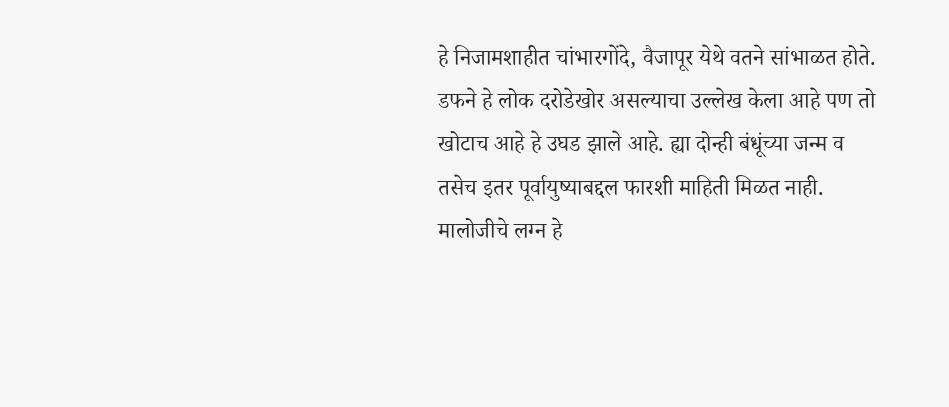हे निजामशाहीत चांभारगोंदे, वैजापूर येथे वतने सांभाळत होते. डफने हे लोक दरोडेखोर असल्याचा उल्लेख केला आहे पण तो खोटाच आहे हे उघड झाले आहे. ह्या दोन्ही बंधूंच्या जन्म व तसेच इतर पूर्वायुष्याबद्दल फारशी माहिती मिळत नाही. मालोजीचे लग्न हे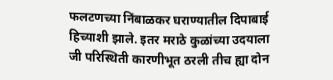फलटणच्या निंबाळकर घराण्यातील दिपाबाई हिच्याशी झाले. इतर मराठे कुळांच्या उदयाला जी परिस्थिती कारणीभूत ठरली तीच ह्या दोन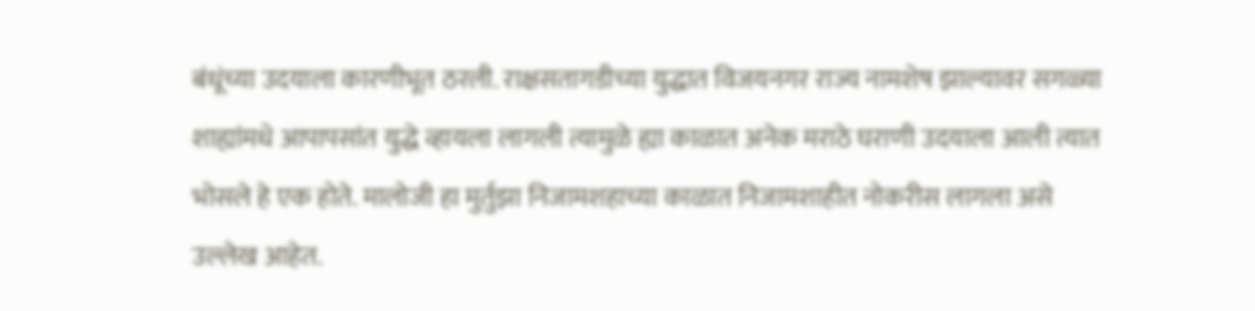बंधूंच्या उदयाला कारणीभूत ठरली. राक्षसतागडीच्या युद्धात विजयनगर राज्य नामशेष झाल्यावर सगळ्या शाह्यांमधे आपापसांत युद्धे व्हायला लागली त्यामुळे ह्या काळात अनेक मराठे घराणी उदयाला आली त्यात भोसले हे एक होते. मालोजी हा मुर्तुझा निजामशहाच्या काळात निजामशाहीत नोकरीस लागला असे उल्लेख आहेत.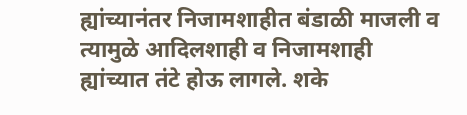ह्यांच्यानंतर निजामशाहीत बंडाळी माजली व त्यामुळे आदिलशाही व निजामशाही ह्यांच्यात तंटे होऊ लागले. शके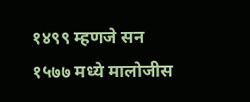१४९९ म्हणजे सन १५७७ मध्ये मालोजीस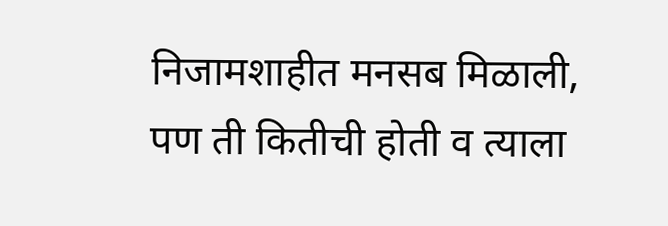निजामशाहीत मनसब मिळाली, पण ती कितीची होती व त्याला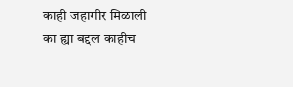काही जहागीर मिळाली का ह्या बद्दल काहीच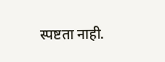स्पष्टता नाही.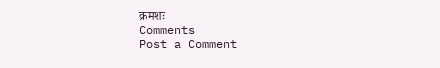क्रमशः
Comments
Post a Comment